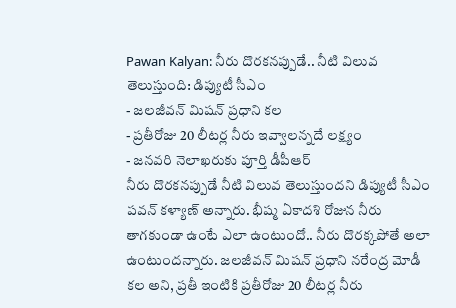Pawan Kalyan: నీరు దొరకనప్పుడే.. నీటి విలువ తెలుస్తుంది: డిప్యుటీ సీఎం
- జలజీవన్ మిషన్ ప్రధాని కల
- ప్రతీరోజు 20 లీటర్ల నీరు ఇవ్వాలన్నదే లక్ష్యం
- జనవరి నెలాఖరుకు పూర్తి డీపీఆర్
నీరు దొరకనప్పుడే నీటి విలువ తెలుస్తుందని డిప్యుటీ సీఎం పవన్ కళ్యాణ్ అన్నారు. భీష్మ ఏకాదశి రోజున నీరు తాగకుండా ఉంటే ఎలా ఉంటుందో.. నీరు దొరక్కపోతే అలా ఉంటుందన్నారు. జలజీవన్ మిషన్ ప్రధాని నరేంద్ర మోడీ కల అని, ప్రతీ ఇంటికి ప్రతీరోజు 20 లీటర్ల నీరు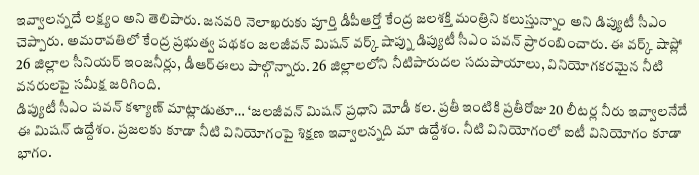ఇవ్వాలన్నదే లక్ష్యం అని తెలిపారు. జనవరి నెలాఖరుకు పూర్తి డీపీఆర్తో కేంద్ర జలశక్తి మంత్రిని కలుస్తున్నాం అని డిప్యుటీ సీఎం చెప్పారు. అమరావతిలో కేంద్ర ప్రభుత్వ పథకం జలజీవన్ మిషన్ వర్క్ షాప్ను డిప్యుటీ సీఎం పవన్ ప్రారంబించారు. ఈ వర్క్ షాప్లో 26 జిల్లాల సీనియర్ ఇంజనీర్లు, డీఆర్ఈలు పాల్గొన్నారు. 26 జిల్లాలలోని నీటిపారుదల సదుపాయాలు, వినియోగకరమైన నీటి వనరులపై సమీక్ష జరిగింది.
డిప్యుటీ సీఎం పవన్ కళ్యాణ్ మాట్లాడుతూ… ‘జలజీవన్ మిషన్ ప్రధాని మోడీ కల. ప్రతీ ఇంటికి ప్రతీరోజు 20 లీటర్ల నీరు ఇవ్వాలనేదే ఈ మిషన్ ఉద్దేశం. ప్రజలకు కూడా నీటి వినియోగంపై శిక్షణ ఇవ్వాలన్నది మా ఉద్దేశం. నీటి వినియోగంలో ఐటీ వినియోగం కూడా భాగం.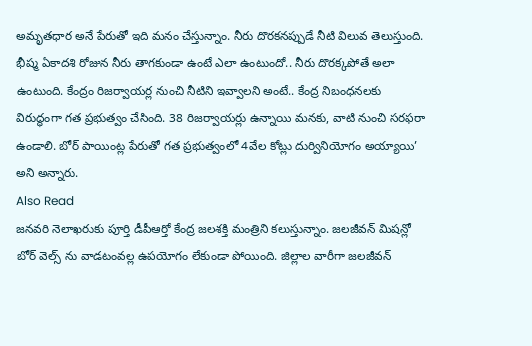అమృతధార అనే పేరుతో ఇది మనం చేస్తున్నాం. నీరు దొరకనప్పుడే నీటి విలువ తెలుస్తుంది. భీష్మ ఏకాదశి రోజున నీరు తాగకుండా ఉంటే ఎలా ఉంటుందో.. నీరు దొరక్కపోతే అలా ఉంటుంది. కేంద్రం రిజర్వాయర్ల నుంచి నీటిని ఇవ్వాలని అంటే.. కేంద్ర నిబంధనలకు విరుద్ధంగా గత ప్రభుత్వం చేసింది. 38 రిజర్వాయర్లు ఉన్నాయి మనకు, వాటి నుంచి సరఫరా ఉండాలి. బోర్ పాయింట్ల పేరుతో గత ప్రభుత్వంలో 4వేల కోట్లు దుర్వినియోగం అయ్యాయి’ అని అన్నారు.
Also Read
జనవరి నెలాఖరుకు పూర్తి డీపీఆర్తో కేంద్ర జలశక్తి మంత్రిని కలుస్తున్నాం. జలజీవన్ మిషన్లో బోర్ వెల్స్ ను వాడటంవల్ల ఉపయోగం లేకుండా పోయింది. జిల్లాల వారీగా జలజీవన్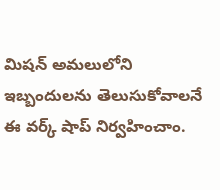మిషన్ అమలులోని ఇబ్బందులను తెలుసుకోవాలనే ఈ వర్క్ షాప్ నిర్వహించాం.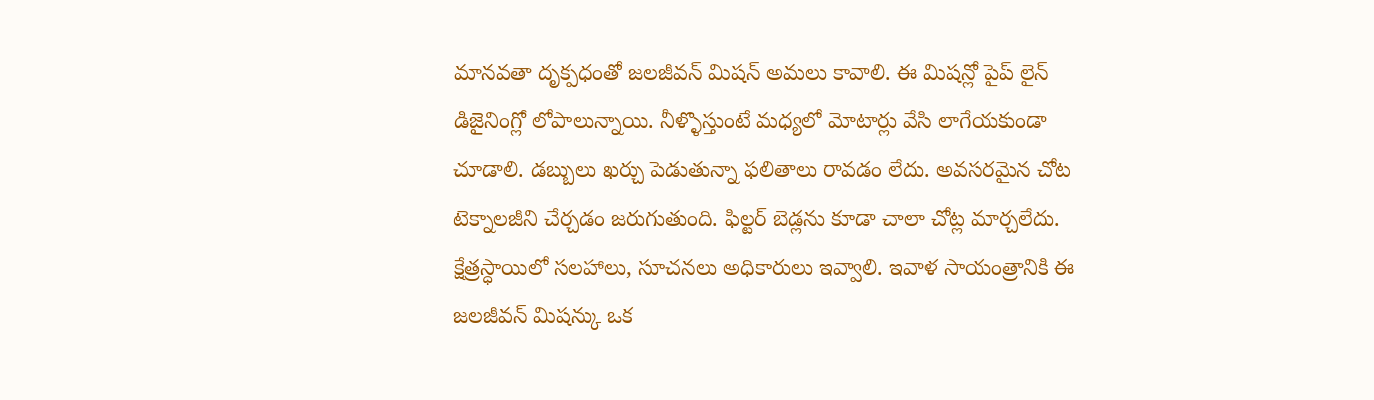మానవతా దృక్పధంతో జలజీవన్ మిషన్ అమలు కావాలి. ఈ మిషన్లో పైప్ లైన్ డిజైనింగ్లో లోపాలున్నాయి. నీళ్ళొస్తుంటే మధ్యలో మోటార్లు వేసి లాగేయకుండా చూడాలి. డబ్బులు ఖర్చు పెడుతున్నా ఫలితాలు రావడం లేదు. అవసరమైన చోట టెక్నాలజీని చేర్చడం జరుగుతుంది. ఫిల్టర్ బెడ్లను కూడా చాలా చోట్ల మార్చలేదు. క్షేత్రస్ధాయిలో సలహాలు, సూచనలు అధికారులు ఇవ్వాలి. ఇవాళ సాయంత్రానికి ఈ జలజీవన్ మిషన్కు ఒక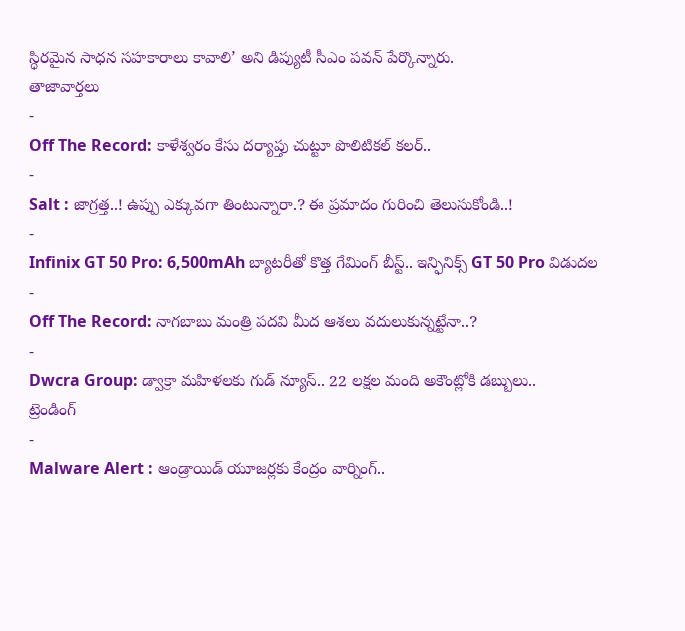స్ధిరమైన సాధన సహకారాలు కావాలి’ అని డిప్యుటీ సీఎం పవన్ పేర్కొన్నారు.
తాజావార్తలు
-
Off The Record: కాళేశ్వరం కేసు దర్యాప్తు చుట్టూ పొలిటికల్ కలర్..
-
Salt : జాగ్రత్త..! ఉప్పు ఎక్కువగా తింటున్నారా.? ఈ ప్రమాదం గురించి తెలుసుకోండి..!
-
Infinix GT 50 Pro: 6,500mAh బ్యాటరీతో కొత్త గేమింగ్ బీస్ట్.. ఇన్ఫినిక్స్ GT 50 Pro విడుదల
-
Off The Record: నాగబాబు మంత్రి పదవి మీద ఆశలు వదులుకున్నట్టేనా..?
-
Dwcra Group: డ్వాక్రా మహిళలకు గుడ్ న్యూస్.. 22 లక్షల మంది అకౌంట్లోకి డబ్బులు..
ట్రెండింగ్
-
Malware Alert : ఆండ్రాయిడ్ యూజర్లకు కేంద్రం వార్నింగ్..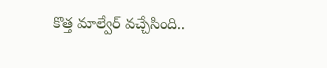కొత్త మాల్వేర్ వచ్చేసింది..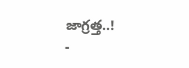జాగ్రత్త..!
-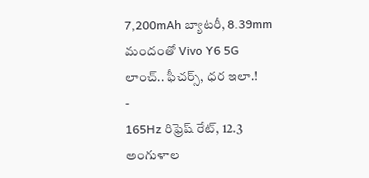7,200mAh బ్యాటరీ, 8.39mm మందంతో Vivo Y6 5G లాంచ్.. ఫీచర్స్, ధర ఇలా.!
-
165Hz రిఫ్రెష్ రేట్, 12.3 అంగుళాల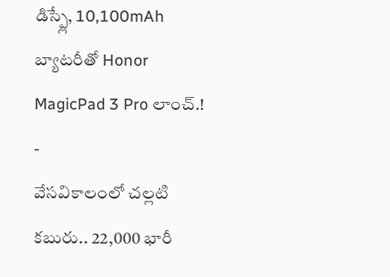డిస్ప్లే, 10,100mAh బ్యాటరీతో Honor MagicPad 3 Pro లాంచ్.!
-
వేసవికాలంలో చల్లటి కబురు.. 22,000 భారీ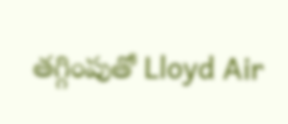తగ్గింపుతో Lloyd Air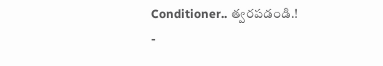Conditioner.. త్వరపడండి.!
-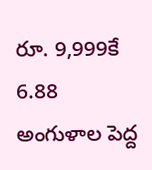రూ. 9,999కే 6.88 అంగుళాల పెద్ద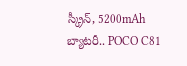స్క్రీన్, 5200mAh బ్యాటరీ.. POCO C81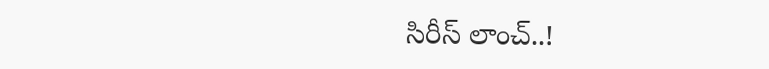సిరీస్ లాంచ్..!